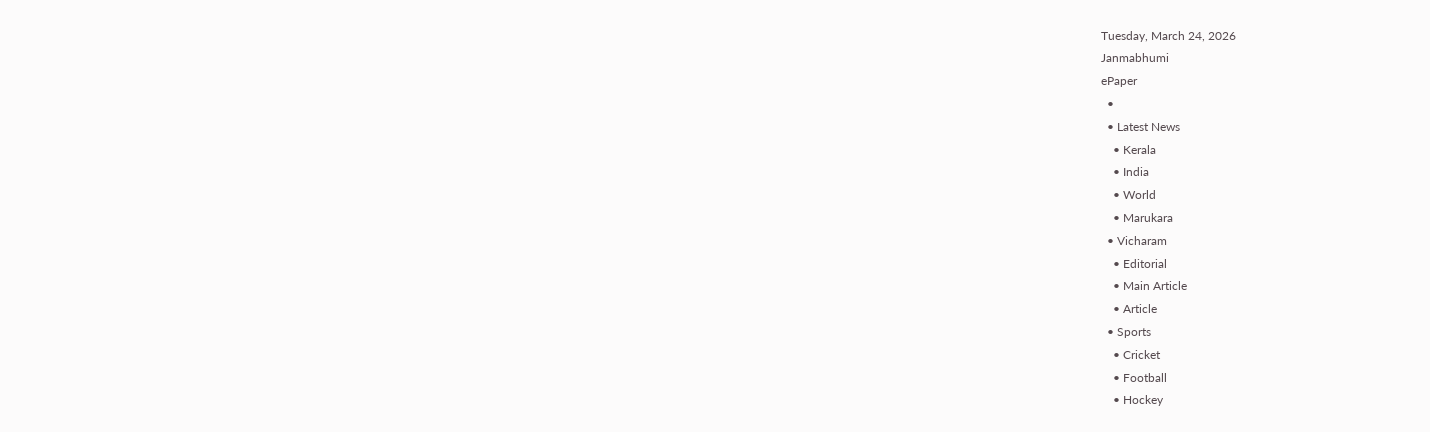Tuesday, March 24, 2026
Janmabhumi
ePaper
  •
  • Latest News
    • Kerala
    • India
    • World
    • Marukara
  • Vicharam
    • Editorial
    • Main Article
    • Article
  • Sports
    • Cricket
    • Football
    • Hockey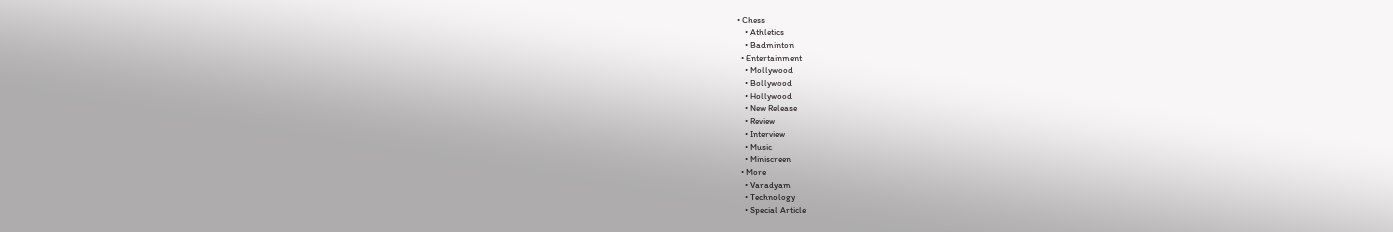• Chess
    • Athletics
    • Badminton
  • Entertainment
    • Mollywood
    • Bollywood
    • Hollywood
    • New Release
    • Review
    • Interview
    • Music
    • Miniscreen
  • More
    • Varadyam
    • Technology
    • Special Article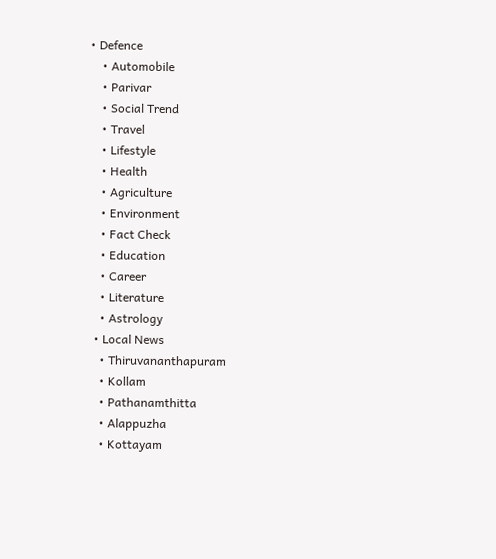• Defence
    • Automobile
    • Parivar
    • Social Trend
    • Travel
    • Lifestyle
    • Health
    • Agriculture
    • Environment
    • Fact Check
    • Education
    • Career
    • Literature
    • Astrology
  • Local News
    • Thiruvananthapuram
    • Kollam
    • Pathanamthitta
    • Alappuzha
    • Kottayam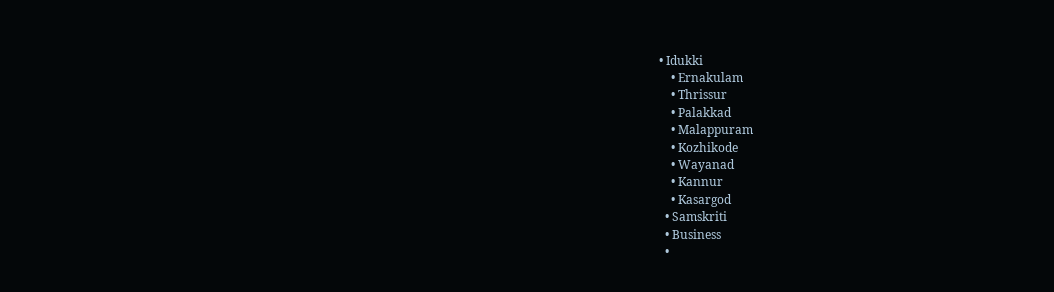• Idukki
    • Ernakulam
    • Thrissur
    • Palakkad
    • Malappuram
    • Kozhikode
    • Wayanad
    • Kannur
    • Kasargod
  • Samskriti
  • Business
  •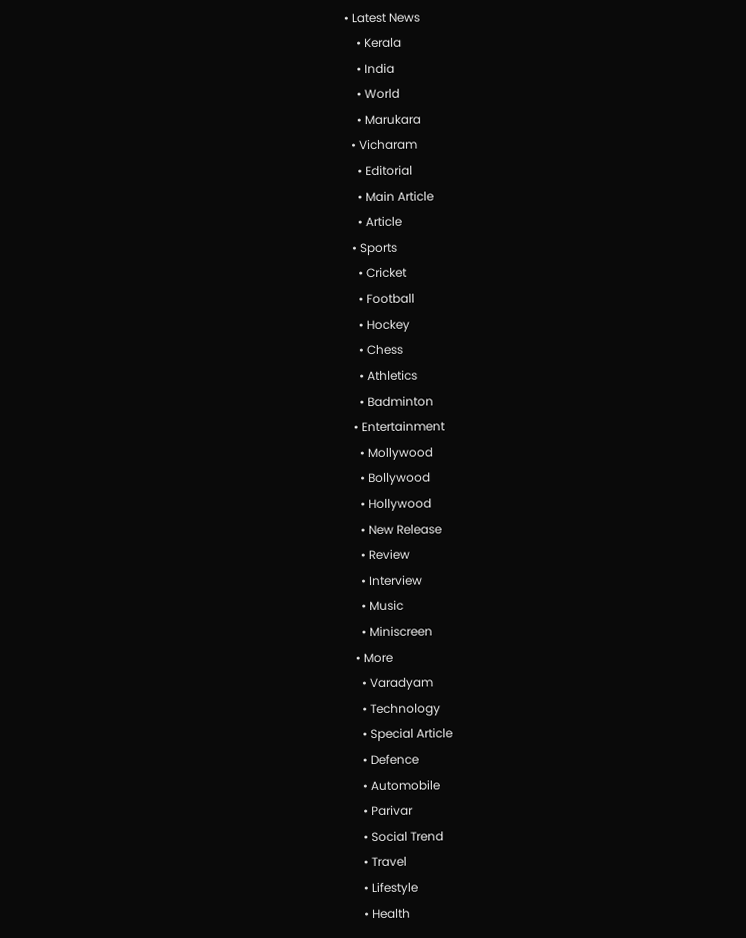• Latest News
    • Kerala
    • India
    • World
    • Marukara
  • Vicharam
    • Editorial
    • Main Article
    • Article
  • Sports
    • Cricket
    • Football
    • Hockey
    • Chess
    • Athletics
    • Badminton
  • Entertainment
    • Mollywood
    • Bollywood
    • Hollywood
    • New Release
    • Review
    • Interview
    • Music
    • Miniscreen
  • More
    • Varadyam
    • Technology
    • Special Article
    • Defence
    • Automobile
    • Parivar
    • Social Trend
    • Travel
    • Lifestyle
    • Health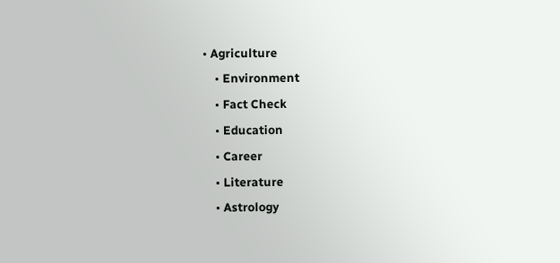• Agriculture
    • Environment
    • Fact Check
    • Education
    • Career
    • Literature
    • Astrology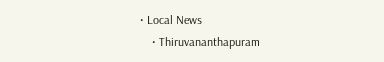• Local News
    • Thiruvananthapuram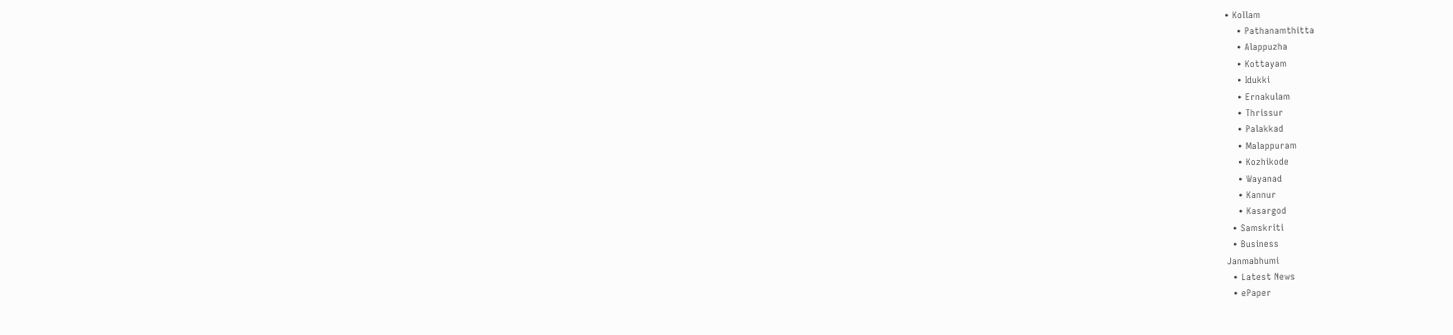• Kollam
    • Pathanamthitta
    • Alappuzha
    • Kottayam
    • Idukki
    • Ernakulam
    • Thrissur
    • Palakkad
    • Malappuram
    • Kozhikode
    • Wayanad
    • Kannur
    • Kasargod
  • Samskriti
  • Business
Janmabhumi
  • Latest News
  • ePaper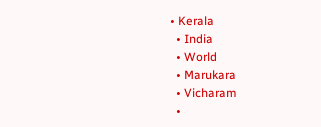• Kerala
  • India
  • World
  • Marukara
  • Vicharam
  •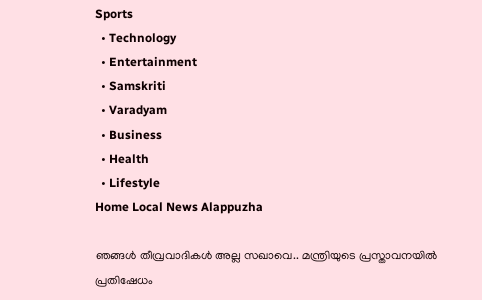Sports
  • Technology
  • Entertainment
  • Samskriti
  • Varadyam
  • Business
  • Health
  • Lifestyle
Home Local News Alappuzha

ഞങ്ങള്‍ തീവ്രവാദികള്‍ അല്ല സഖാവെ.. മന്ത്രിയുടെ പ്രസ്താവനയില്‍ പ്രതിഷേധം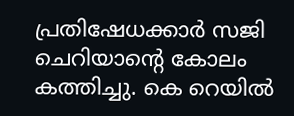പ്രതിഷേധക്കാര്‍ സജി ചെറിയാന്റെ കോലം കത്തിച്ചു. കെ റെയില്‍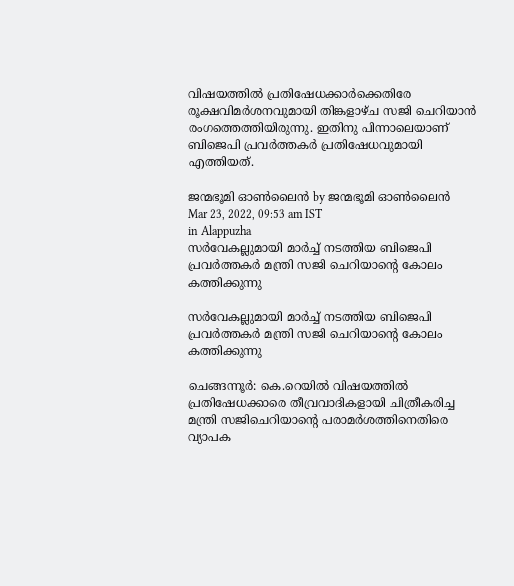വിഷയത്തില്‍ പ്രതിഷേധക്കാര്‍ക്കെതിരേ രൂക്ഷവിമര്‍ശനവുമായി തിങ്കളാഴ്ച സജി ചെറിയാന്‍ രംഗത്തെത്തിയിരുന്നു. ഇതിനു പിന്നാലെയാണ് ബിജെപി പ്രവര്‍ത്തകര്‍ പ്രതിഷേധവുമായി എത്തിയത്.

ജന്മഭൂമി ഓണ്‍ലൈന്‍ by ജന്മഭൂമി ഓണ്‍ലൈന്‍
Mar 23, 2022, 09:53 am IST
in Alappuzha
സര്‍വേകല്ലുമായി മാര്‍ച്ച് നടത്തിയ ബിജെപി പ്രവര്‍ത്തകര്‍ മന്ത്രി സജി ചെറിയാന്റെ കോലം കത്തിക്കുന്നു

സര്‍വേകല്ലുമായി മാര്‍ച്ച് നടത്തിയ ബിജെപി പ്രവര്‍ത്തകര്‍ മന്ത്രി സജി ചെറിയാന്റെ കോലം കത്തിക്കുന്നു

ചെങ്ങന്നൂര്‍: കെ.റെയില്‍ വിഷയത്തില്‍ പ്രതിഷേധക്കാരെ തീവ്രവാദികളായി ചിത്രീകരിച്ച മന്ത്രി സജിചെറിയാന്റെ പരാമര്‍ശത്തിനെതിരെ വ്യാപക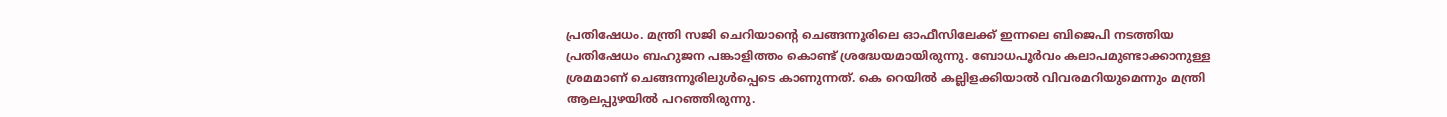പ്രതിഷേധം. മന്ത്രി സജി ചെറിയാന്റെ ചെങ്ങന്നൂരിലെ ഓഫീസിലേക്ക് ഇന്നലെ ബിജെപി നടത്തിയ പ്രതിഷേധം ബഹുജന പങ്കാളിത്തം കൊണ്ട് ശ്രദ്ധേയമായിരുന്നു. ബോധപൂര്‍വം കലാപമുണ്ടാക്കാനുള്ള ശ്രമമാണ് ചെങ്ങന്നൂരിലുള്‍പ്പെടെ കാണുന്നത്. കെ റെയില്‍ കല്ലിളക്കിയാല്‍ വിവരമറിയുമെന്നും മന്ത്രി ആലപ്പുഴയില്‍ പറഞ്ഞിരുന്നു.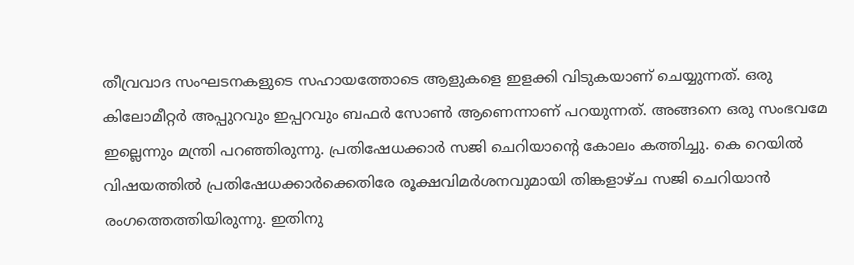തീവ്രവാദ സംഘടനകളുടെ സഹായത്തോടെ ആളുകളെ ഇളക്കി വിടുകയാണ് ചെയ്യുന്നത്. ഒരു കിലോമീറ്റര്‍ അപ്പുറവും ഇപ്പറവും ബഫര്‍ സോണ്‍ ആണെന്നാണ് പറയുന്നത്. അങ്ങനെ ഒരു സംഭവമേ ഇല്ലെന്നും മന്ത്രി പറഞ്ഞിരുന്നു. പ്രതിഷേധക്കാര്‍ സജി ചെറിയാന്റെ കോലം കത്തിച്ചു. കെ റെയില്‍ വിഷയത്തില്‍ പ്രതിഷേധക്കാര്‍ക്കെതിരേ രൂക്ഷവിമര്‍ശനവുമായി തിങ്കളാഴ്ച സജി ചെറിയാന്‍ രംഗത്തെത്തിയിരുന്നു. ഇതിനു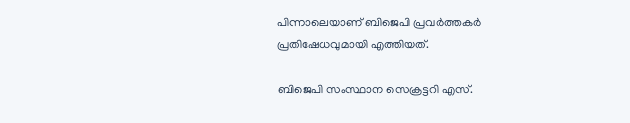പിന്നാലെയാണ് ബിജെപി പ്രവര്‍ത്തകര്‍ പ്രതിഷേധവുമായി എത്തിയത്.

ബിജെപി സംസ്ഥാന സെക്രട്ടറി എസ്.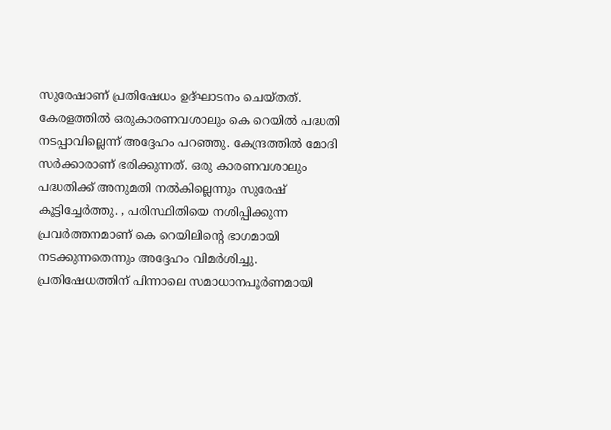സുരേഷാണ് പ്രതിഷേധം ഉദ്ഘാടനം ചെയ്തത്. കേരളത്തില്‍ ഒരുകാരണവശാലും കെ റെയില്‍ പദ്ധതി നടപ്പാവില്ലെന്ന് അദ്ദേഹം പറഞ്ഞു. കേന്ദ്രത്തില്‍ മോദി സര്‍ക്കാരാണ് ഭരിക്കുന്നത്. ഒരു കാരണവശാലും പദ്ധതിക്ക് അനുമതി നല്‍കില്ലെന്നും സുരേഷ് കൂട്ടിച്ചേര്‍ത്തു. , പരിസ്ഥിതിയെ നശിപ്പിക്കുന്ന പ്രവര്‍ത്തനമാണ് കെ റെയിലിന്റെ ഭാഗമായി നടക്കുന്നതെന്നും അദ്ദേഹം വിമര്‍ശിച്ചു. പ്രതിഷേധത്തിന് പിന്നാലെ സമാധാനപൂര്‍ണമായി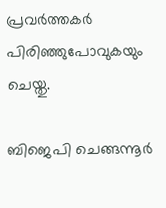പ്രവര്‍ത്തകര്‍ പിരിഞ്ഞുപോവുകയും ചെയ്തു.

ബിജെപി ചെങ്ങന്നൂര്‍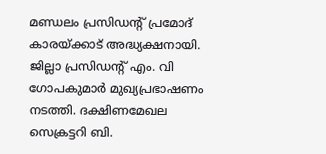മണ്ഡലം പ്രസിഡന്റ് പ്രമോദ് കാരയ്‌ക്കാട് അദ്ധ്യക്ഷനായി. ജില്ലാ പ്രസിഡന്റ് എം. വി ഗോപകുമാര്‍ മുഖ്യപ്രഭാഷണം നടത്തി. ദക്ഷിണമേഖല സെക്രട്ടറി ബി.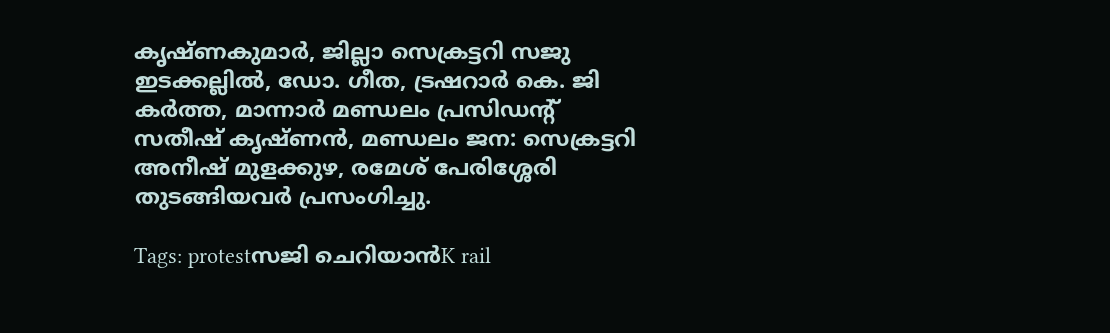കൃഷ്ണകുമാര്‍, ജില്ലാ സെക്രട്ടറി സജു ഇടക്കല്ലില്‍, ഡോ. ഗീത, ട്രഷറാര്‍ കെ. ജി കര്‍ത്ത, മാന്നാര്‍ മണ്ഡലം പ്രസിഡന്റ് സതീഷ് കൃഷ്ണന്‍, മണ്ഡലം ജന: സെക്രട്ടറി അനീഷ് മുളക്കുഴ, രമേശ് പേരിശ്ശേരി തുടങ്ങിയവര്‍ പ്രസംഗിച്ചു.

Tags: protestസജി ചെറിയാന്‍K rail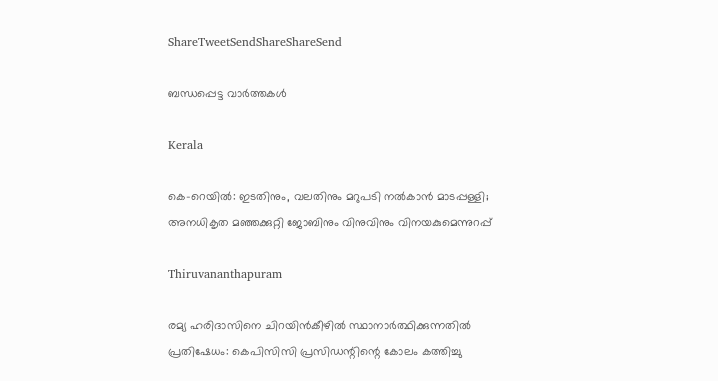ShareTweetSendShareShareSend

ബന്ധപ്പെട്ട വാര്‍ത്തകള്‍

Kerala

കെ-റെയില്‍: ഇടതിനും, വലതിനും മറുപടി നല്‍കാന്‍ മാടപ്പള്ളി; അനധികൃത മഞ്ഞക്കുറ്റി ജോബിനും വിനുവിനും വിനയകുമെന്നുറപ്പ്

Thiruvananthapuram

രമ്യ ഹരിദാസിനെ ചിറയിന്‍കീഴില്‍ സ്ഥാനാര്‍ത്ഥിക്കുന്നതില്‍ പ്രതിഷേധം: കെപിസിസി പ്രസിഡന്റിന്റെ കോലം കത്തിച്ചു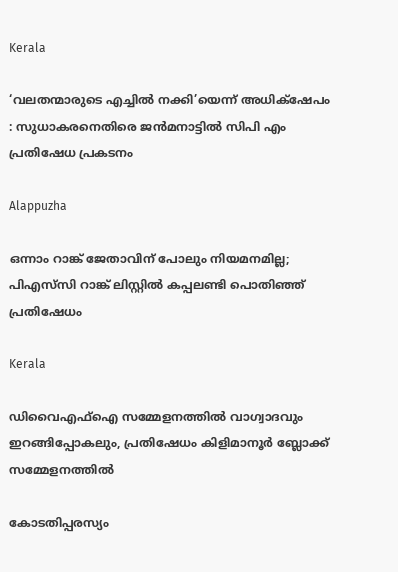Kerala

‘വലതന്മാരുടെ എച്ചില്‍ നക്കി’യെന്ന് അധിക്‌ഷേപം : സുധാകരനെതിരെ ജന്‍മനാട്ടില്‍ സിപി എം പ്രതിഷേധ പ്രകടനം

Alappuzha

ഒന്നാം റാങ്ക് ജേതാവിന് പോലും നിയമനമില്ല; പിഎസ്‌സി റാങ്ക് ലിസ്റ്റില്‍ കപ്പലണ്ടി പൊതിഞ്ഞ് പ്രതിഷേധം

Kerala

ഡിവൈഎഫ്ഐ സമ്മേളനത്തില്‍ വാഗ്വാദവും ഇറങ്ങിപ്പോകലും, പ്രതിഷേധം കിളിമാനൂര്‍ ബ്ലോക്ക് സമ്മേളനത്തില്‍

കോടതിപ്പരസ്യം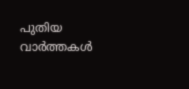പുതിയ വാര്‍ത്തകള്‍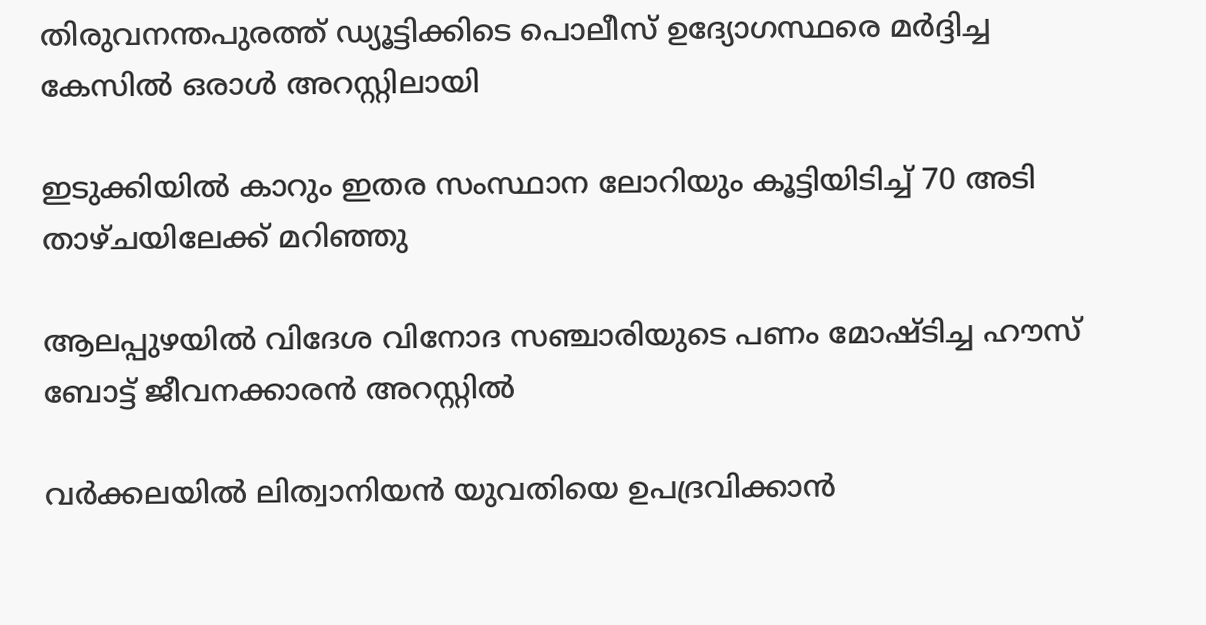തിരുവനന്തപുരത്ത് ഡ്യൂട്ടിക്കിടെ പൊലീസ് ഉദ്യോഗസ്ഥരെ മര്‍ദ്ദിച്ച കേസില്‍ ഒരാള്‍ അറസ്റ്റിലായി

ഇടുക്കിയില്‍ കാറും ഇതര സംസ്ഥാന ലോറിയും കൂട്ടിയിടിച്ച് 70 അടി താഴ്ചയിലേക്ക് മറിഞ്ഞു

ആലപ്പുഴയില്‍ വിദേശ വിനോദ സഞ്ചാരിയുടെ പണം മോഷ്ടിച്ച ഹൗസ് ബോട്ട് ജീവനക്കാരന്‍ അറസ്റ്റില്‍

വർക്കലയിൽ ലിത്വാനിയൻ യുവതിയെ ഉപദ്രവിക്കാൻ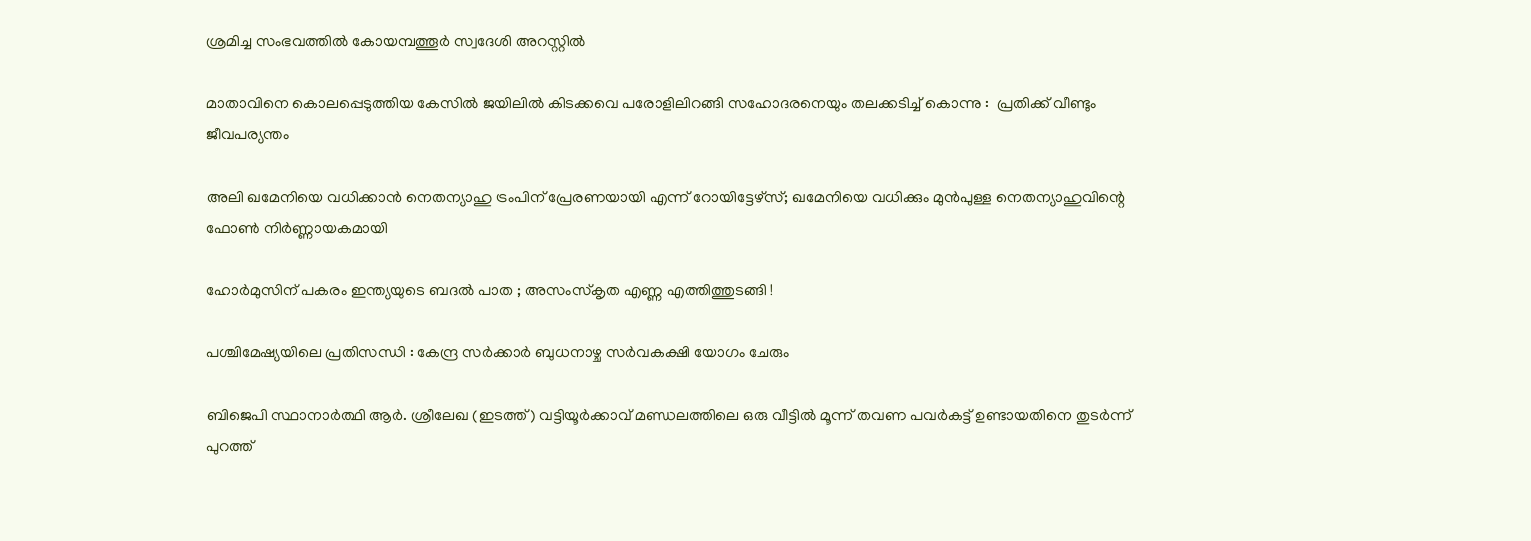ശ്രമിച്ച സംഭവത്തിൽ കോയമ്പത്തൂർ സ്വദേശി അറസ്റ്റിൽ

മാതാവിനെ കൊലപ്പെടുത്തിയ കേസില്‍ ജയിലിൽ കിടക്കവെ പരോളിലിറങ്ങി സഹോദരനെയും തലക്കടിച്ച് കൊന്നു :  പ്രതിക്ക് വീണ്ടും ജീവപര്യന്തം

അലി ഖമേനിയെ വധിക്കാന്‍ നെതന്യാഹു ട്രംപിന് പ്രേരണയായി എന്ന് റോയിട്ടേഴ്സ്; ഖമേനിയെ വധിക്കും മുന്‍പുള്ള നെതന്യാഹുവിന്റെ ഫോണ്‍ നിര്‍ണ്ണായകമായി

ഹോർമുസിന് പകരം ഇന്ത്യയുടെ ബദൽ പാത ; അസംസ്കൃത എണ്ണ എത്തിത്തുടങ്ങി !

പശ്ചിമേഷ്യയിലെ പ്രതിസന്ധി : കേന്ദ്ര സർക്കാർ ബുധനാഴ്ച സർവകക്ഷി യോഗം ചേരും

ബിജെപി സ്ഥാനാര്‍ത്ഥി ആര്‍. ശ്രീലേഖ (ഇടത്ത്) വട്ടിയൂര്‍ക്കാവ് മണ്ഡലത്തിലെ ഒരു വീട്ടില്‍ മൂന്ന് തവണ പവര്‍കട്ട് ഉണ്ടായതിനെ തുടര്‍ന്ന് പുറത്ത്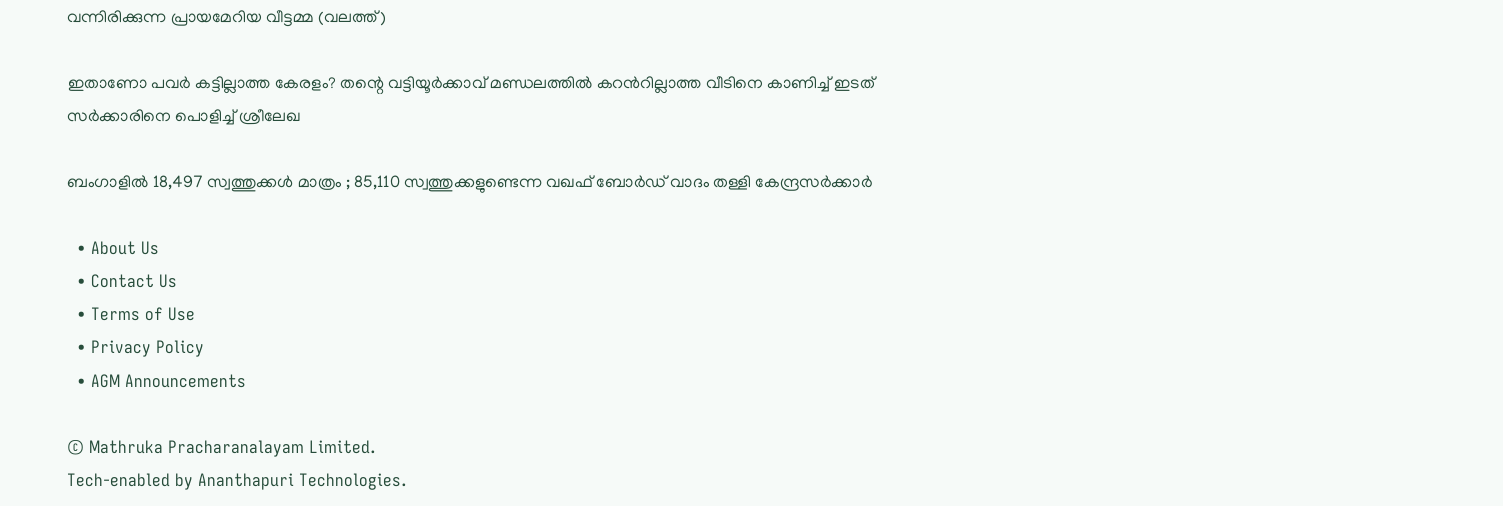വന്നിരിക്കുന്ന പ്രായമേറിയ വീട്ടമ്മ (വലത്ത്)

ഇതാണോ പവര്‍ കട്ടില്ലാത്ത കേരളം? തന്റെ വട്ടിയൂര്‍ക്കാവ് മണ്ഡലത്തില്‍ കറന്‍റില്ലാത്ത വീടിനെ കാണിച്ച് ഇടത് സര്‍ക്കാരിനെ പൊളിച്ച് ശ്രീലേഖ

ബംഗാളിൽ 18,497 സ്വത്തുക്കൾ മാത്രം ; 85,110 സ്വത്തുക്കളുണ്ടെന്ന വഖഫ് ബോർഡ് വാദം തള്ളി കേന്ദ്രസർക്കാർ

  • About Us
  • Contact Us
  • Terms of Use
  • Privacy Policy
  • AGM Announcements

© Mathruka Pracharanalayam Limited.
Tech-enabled by Ananthapuri Technologies.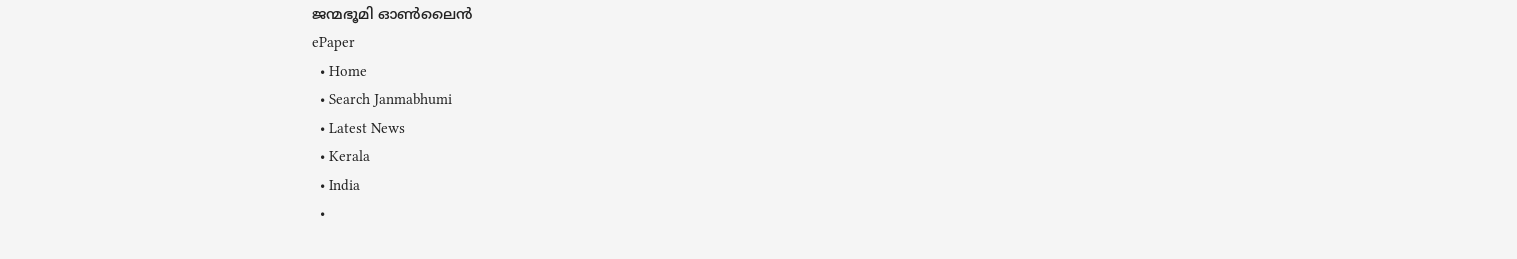ജന്മഭൂമി ഓണ്‍ലൈന്‍
ePaper
  • Home
  • Search Janmabhumi
  • Latest News
  • Kerala
  • India
  •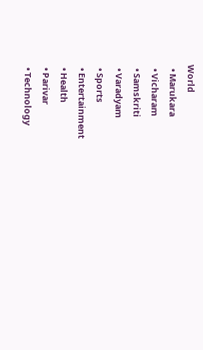World
  • Marukara
  • Vicharam
  • Samskriti
  • Varadyam
  • Sports
  • Entertainment
  • Health
  • Parivar
  • Technology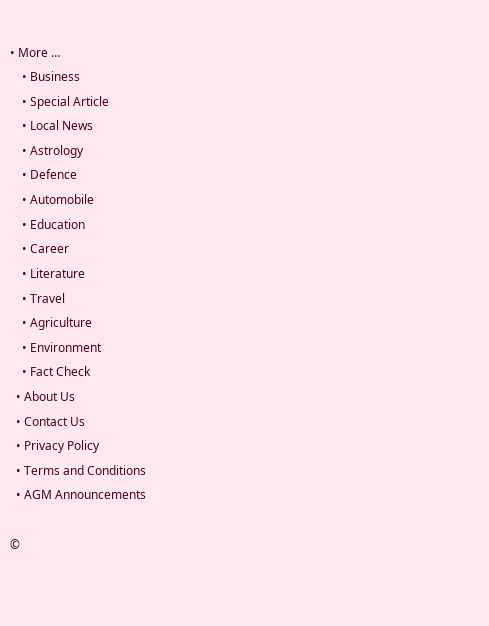• More …
    • Business
    • Special Article
    • Local News
    • Astrology
    • Defence
    • Automobile
    • Education
    • Career
    • Literature
    • Travel
    • Agriculture
    • Environment
    • Fact Check
  • About Us
  • Contact Us
  • Privacy Policy
  • Terms and Conditions
  • AGM Announcements

©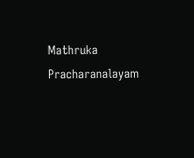Mathruka Pracharanalayam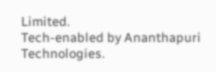Limited.
Tech-enabled by Ananthapuri Technologies.